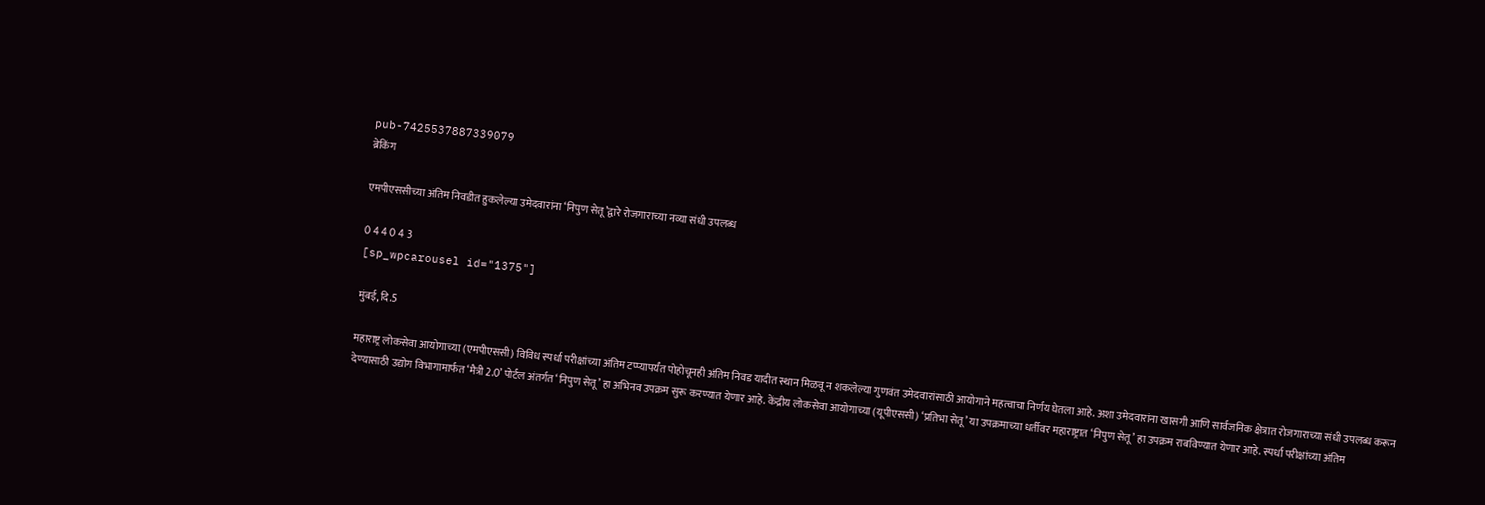pub-7425537887339079
ब्रेकिंग

एमपीएससीच्या अंतिम निवडीत हुकलेल्या उमेदवारांना ‘निपुण सेतू’द्वारे रोजगाराच्या नव्या संधी उपलब्ध

0 4 4 0 4 3
[sp_wpcarousel id="1375"]

मुंबई, दि.5

महाराष्ट्र लोकसेवा आयोगाच्या (एमपीएससी) विविध स्पर्धा परीक्षांच्या अंतिम टप्प्यापर्यंत पोहोचूनही अंतिम निवड यादीत स्थान मिळवू न शकलेल्या गुणवंत उमेदवारांसाठी आयोगाने महत्वाचा निर्णय घेतला आहे. अशा उमेदवारांना खासगी आणि सार्वजनिक क्षेत्रात रोजगाराच्या संधी उपलब्ध करून देण्यासाठी उद्योग विभागामार्फत ‘मैत्री 2.0’ पोर्टल अंतर्गत ‘निपुण सेतू’ हा अभिनव उपक्रम सुरू करण्यात येणार आहे. केंद्रीय लोकसेवा आयोगाच्या (यूपीएससी) ‘प्रतिभा सेतू’ या उपक्रमाच्या धर्तीवर महाराष्ट्रात ‘निपुण सेतू’ हा उपक्रम राबविण्यात येणार आहे. स्पर्धा परीक्षांच्या अंतिम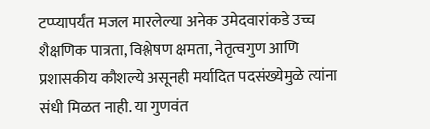टप्प्यापर्यंत मजल मारलेल्या अनेक उमेदवारांकडे उच्च शैक्षणिक पात्रता, विश्लेषण क्षमता, नेतृत्वगुण आणि प्रशासकीय कौशल्ये असूनही मर्यादित पदसंख्येमुळे त्यांना संधी मिळत नाही. या गुणवंत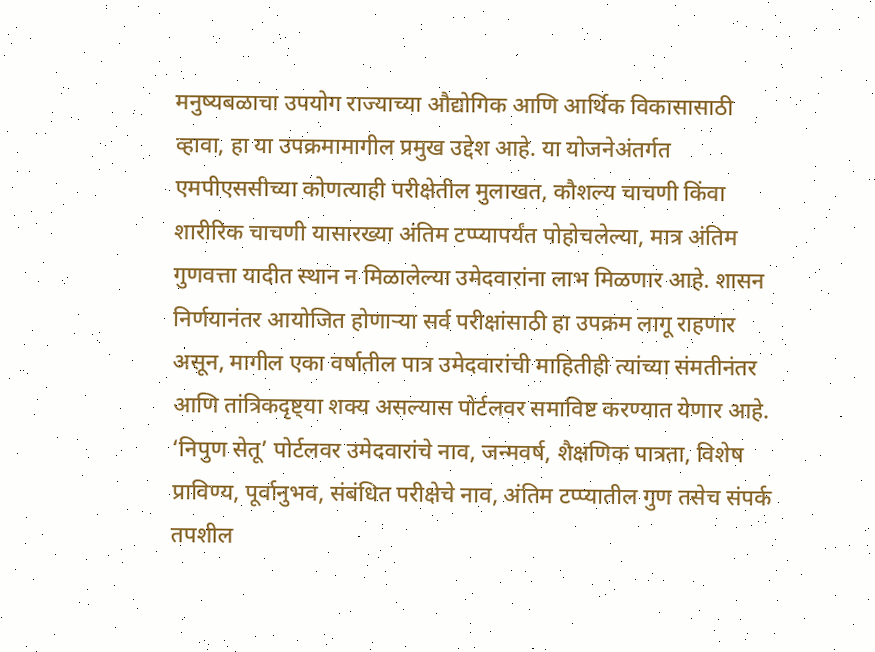मनुष्यबळाचा उपयोग राज्याच्या औद्योगिक आणि आर्थिक विकासासाठी व्हावा, हा या उपक्रमामागील प्रमुख उद्देश आहे. या योजनेअंतर्गत एमपीएससीच्या कोणत्याही परीक्षेतील मुलाखत, कौशल्य चाचणी किंवा शारीरिक चाचणी यासारख्या अंतिम टप्प्यापर्यंत पोहोचलेल्या, मात्र अंतिम गुणवत्ता यादीत स्थान न मिळालेल्या उमेदवारांना लाभ मिळणार आहे. शासन निर्णयानंतर आयोजित होणाऱ्या सर्व परीक्षांसाठी हा उपक्रम लागू राहणार असून, मागील एका वर्षातील पात्र उमेदवारांची माहितीही त्यांच्या संमतीनंतर आणि तांत्रिकदृष्ट्या शक्य असल्यास पोर्टलवर समाविष्ट करण्यात येणार आहे. ‘निपुण सेतू’ पोर्टलवर उमेदवारांचे नाव, जन्मवर्ष, शैक्षणिक पात्रता, विशेष प्राविण्य, पूर्वानुभव, संबंधित परीक्षेचे नाव, अंतिम टप्प्यातील गुण तसेच संपर्क तपशील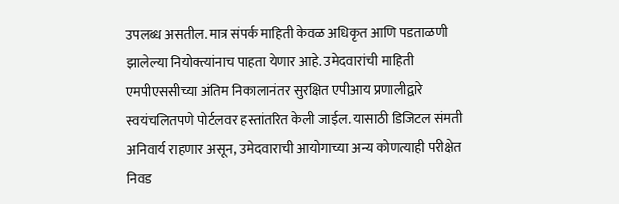उपलब्ध असतील. मात्र संपर्क माहिती केवळ अधिकृत आणि पडताळणी झालेल्या नियोक्त्यांनाच पाहता येणार आहे. उमेदवारांची माहिती एमपीएससीच्या अंतिम निकालानंतर सुरक्षित एपीआय प्रणालीद्वारे स्वयंचलितपणे पोर्टलवर हस्तांतरित केली जाईल. यासाठी डिजिटल संमती अनिवार्य राहणार असून, उमेदवाराची आयोगाच्या अन्य कोणत्याही परीक्षेत निवड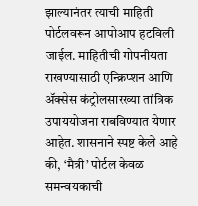झाल्यानंतर त्याची माहिती पोर्टलवरून आपोआप हटविली जाईल. माहितीची गोपनीयता राखण्यासाठी एन्क्रिप्शन आणि ॲक्सेस कंट्रोलसारख्या तांत्रिक उपाययोजना राबविण्यात येणार आहेत. शासनाने स्पष्ट केले आहे की, ‘मैत्री’ पोर्टल केवळ समन्वयकाची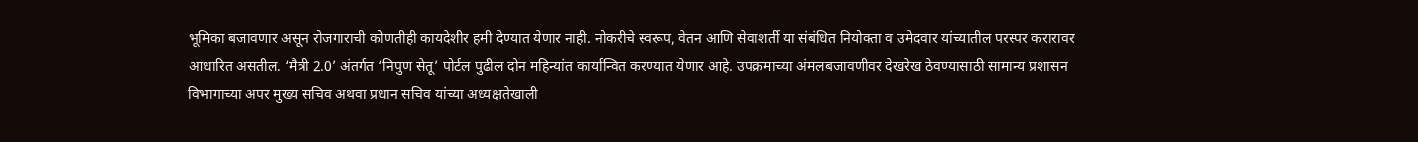भूमिका बजावणार असून रोजगाराची कोणतीही कायदेशीर हमी देण्यात येणार नाही. नोकरीचे स्वरूप, वेतन आणि सेवाशर्ती या संबंधित नियोक्ता व उमेदवार यांच्यातील परस्पर करारावर आधारित असतील. ‘मैत्री 2.0’ अंतर्गत ‘निपुण सेतू’ पोर्टल पुढील दोन महिन्यांत कार्यान्वित करण्यात येणार आहे. उपक्रमाच्या अंमलबजावणीवर देखरेख ठेवण्यासाठी सामान्य प्रशासन विभागाच्या अपर मुख्य सचिव अथवा प्रधान सचिव यांच्या अध्यक्षतेखाली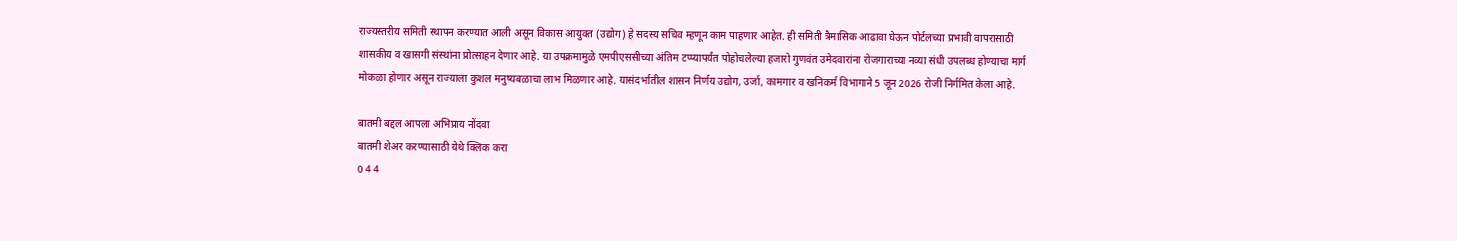राज्यस्तरीय समिती स्थापन करण्यात आली असून विकास आयुक्त (उद्योग) हे सदस्य सचिव म्हणून काम पाहणार आहेत. ही समिती त्रैमासिक आढावा घेऊन पोर्टलच्या प्रभावी वापरासाठी शासकीय व खासगी संस्थांना प्रोत्साहन देणार आहे. या उपक्रमामुळे एमपीएससीच्या अंतिम टप्प्यापर्यंत पोहोचलेल्या हजारो गुणवंत उमेदवारांना रोजगाराच्या नव्या संधी उपलब्ध होण्याचा मार्ग मोकळा होणार असून राज्याला कुशल मनुष्यबळाचा लाभ मिळणार आहे. यासंदर्भातील शासन निर्णय उद्योग, उर्जा, कामगार व खनिकर्म विभागाने 5 जून 2026 रोजी निर्गमित केला आहे.

बातमी बद्दल आपला अभिप्राय नोंदवा
बातमी शेअर करण्यासाठी येथे क्लिक करा
0 4 4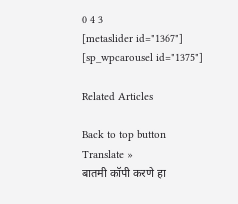0 4 3
[metaslider id="1367"]
[sp_wpcarousel id="1375"]

Related Articles

Back to top button
Translate »
बातमी कॉपी करणे हा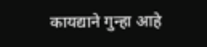कायद्याने गुन्हा आहे